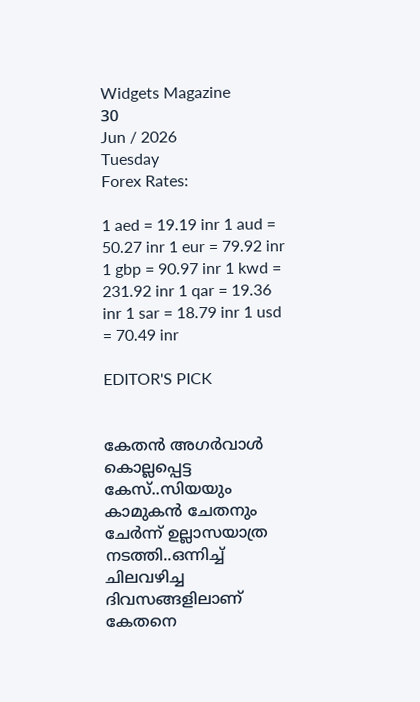Widgets Magazine
30
Jun / 2026
Tuesday
Forex Rates:

1 aed = 19.19 inr 1 aud = 50.27 inr 1 eur = 79.92 inr 1 gbp = 90.97 inr 1 kwd = 231.92 inr 1 qar = 19.36 inr 1 sar = 18.79 inr 1 usd = 70.49 inr

EDITOR'S PICK


കേതന്‍ അഗര്‍വാള്‍ കൊല്ലപ്പെട്ട കേസ്..സിയയും കാമുകന്‍ ചേതനും ചേർന്ന് ഉല്ലാസയാത്ര നടത്തി..ഒന്നിച്ച് ചിലവഴിച്ച ദിവസങ്ങളിലാണ് കേതനെ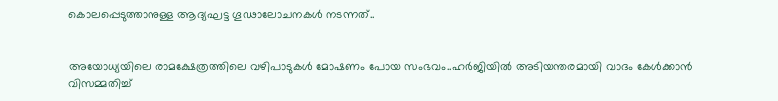കൊലപ്പെടുത്താനുള്ള ആദ്യഘട്ട ഗൂഢാലോചനകള്‍ നടന്നത്..


അയോധ്യയിലെ രാമക്ഷേത്രത്തിലെ വഴിപാടുകൾ മോഷണം പോയ സംഭവം..ഹർജിയിൽ അടിയന്തരമായി വാദം കേൾക്കാൻ വിസമ്മതിച്ച്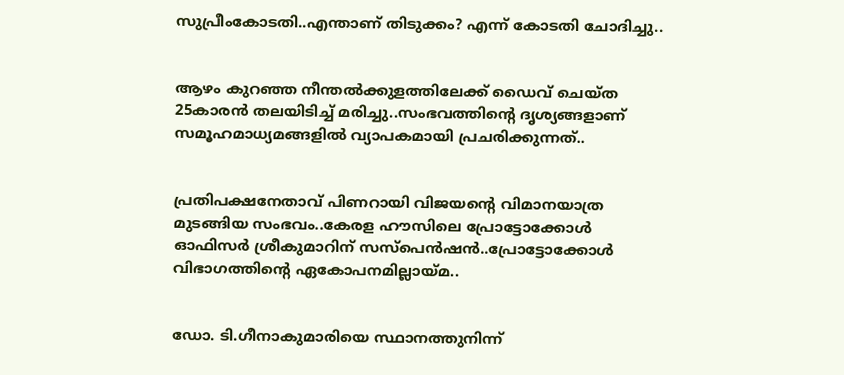സുപ്രീംകോടതി..എന്താണ് തിടുക്കം? എന്ന് കോടതി ചോദിച്ചു..


ആഴം കുറഞ്ഞ നീന്തല്‍ക്കുളത്തിലേക്ക് ഡൈവ് ചെയ്ത 25കാരന്‍ തലയിടിച്ച് മരിച്ചു..സംഭവത്തിന്റെ ദൃശ്യങ്ങളാണ് സമൂഹമാധ്യമങ്ങളില്‍ വ്യാപകമായി പ്രചരിക്കുന്നത്..


പ്രതിപക്ഷനേതാവ് പിണറായി വിജയന്റെ വിമാനയാത്ര മുടങ്ങിയ സംഭവം..കേരള ഹൗസിലെ പ്രോട്ടോക്കോൾ ഓഫിസർ ശ്രീകുമാറിന് സസ്പെൻഷൻ..പ്രോട്ടോക്കോൾ വിഭാഗത്തിന്റെ ഏകോപനമില്ലായ്മ..


ഡോ. ടി.ഗീനാകുമാരിയെ സ്ഥാനത്തുനിന്ന്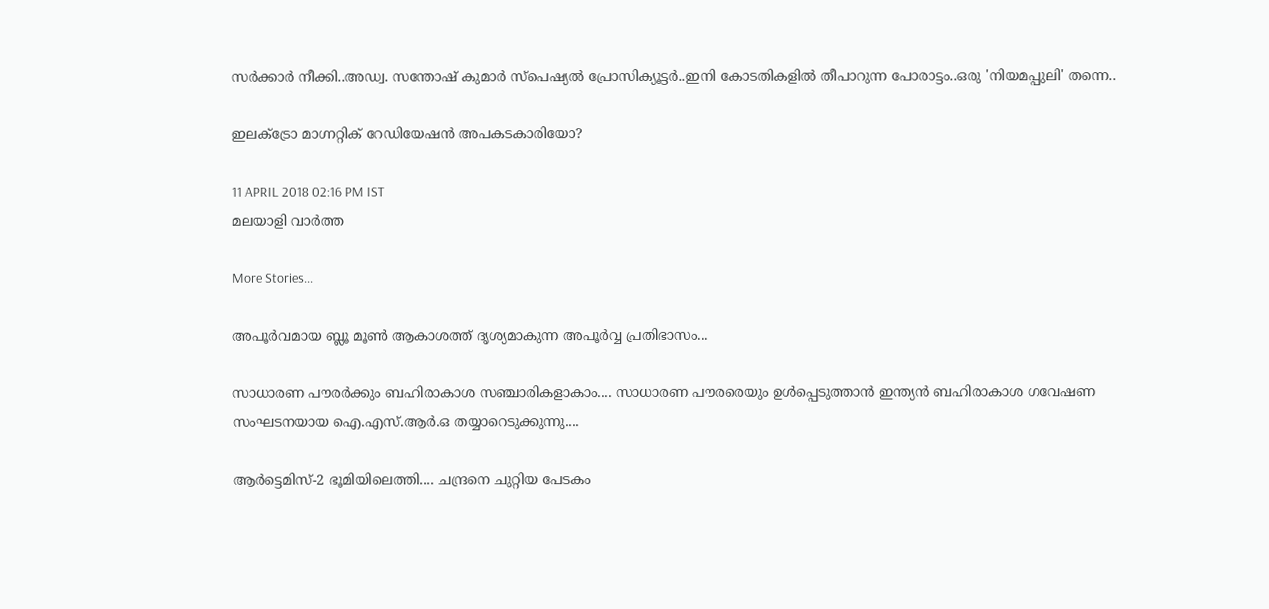സർക്കാർ നീക്കി..അഡ്വ. സന്തോഷ് കുമാര്‍ സ്‌പെഷ്യല്‍ പ്രോസിക്യൂട്ടര്‍..ഇനി കോടതികളിൽ തീപാറുന്ന പോരാട്ടം..ഒരു 'നിയമപ്പുലി' തന്നെ..

ഇലക്‌ട്രോ മാഗ്നറ്റിക് റേഡിയേഷന്‍ അപകടകാരിയോ?

11 APRIL 2018 02:16 PM IST
മലയാളി വാര്‍ത്ത

More Stories...

അപൂർവമായ ബ്ലൂ മൂൺ ആകാശത്ത് ദൃശ്യമാകുന്ന അപൂർവ്വ പ്രതിഭാസം...

സാധാരണ പൗരർക്കും ബഹിരാകാശ സഞ്ചാരികളാകാം.... സാധാരണ പൗരരെയും ഉൾപ്പെടുത്താൻ ഇന്ത്യൻ ബഹിരാകാശ ഗവേഷണ സംഘടനയായ ഐ.എസ്.ആർ.ഒ തയ്യാറെടുക്കുന്നു....

ആർട്ടെമിസ്-2 ഭൂമിയിലെത്തി.... ചന്ദ്രനെ ചുറ്റിയ പേടകം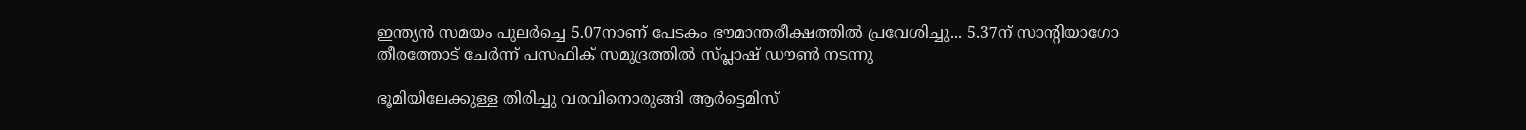ഇന്ത്യന്‍ സമയം പുലർച്ചെ 5.07നാണ് പേടകം ഭൗമാന്തരീക്ഷത്തിൽ പ്രവേശിച്ചു... 5.37ന് സാന്റിയാഗോ തീരത്തോട് ചേർന്ന് പസഫിക് സമുദ്രത്തില്‍ സ്പ്ലാഷ് ഡൗണ്‍ നടന്നു

ഭൂമിയിലേക്കുള്ള തിരിച്ചു വരവിനൊരുങ്ങി ആർട്ടെമിസ്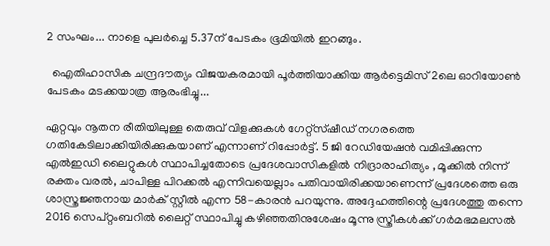2 സംഘം... നാളെ പുലർച്ചെ 5.37ന് പേടകം ഭൂമിയിൽ ഇറങ്ങും.

  ഐതിഹാസിക ചന്ദ്രദൗത്യം വിജയകരമായി പൂർത്തിയാക്കിയ ആർട്ടെമിസ് 2ലെ ഓറിയോൺ പേടകം മടക്കയാത്ര ആരംഭിച്ചു...

ഏറ്റവും നൂതന രീതിയിലുള്ള തെരുവ് വിളക്കുകള്‍ ഗേറ്റ്‌സ്ഷീഡ് നഗരത്തെ ഗതികേടിലാക്കിയിരിക്കുകയാണ് എന്നാണ് റിപ്പോര്‍ട്ട്. 5 ജി റേഡിയേഷന്‍ വമിപ്പിക്കുന്ന എല്‍ഇഡി ലൈറ്റുകള്‍ സ്ഥാപിച്ചതോടെ പ്രദേശവാസികളില്‍ നിദ്രാരാഹിത്യം , മൂക്കില്‍ നിന്ന് രക്തം വരല്‍, ചാപിള്ള പിറക്കല്‍ എന്നിവയെല്ലാം പതിവായിരിക്കയാണെന്ന് പ്രദേശത്തെ ഒരു ശാസ്ത്രജ്ഞനായ മാര്‍ക് സ്റ്റീല്‍ എന്ന 58-കാരന്‍ പറയുന്നു. അദ്ദേഹത്തിന്റെ പ്രദേശത്തു തന്നെ 2016 സെപ്റ്റംബറില്‍ ലൈറ്റ് സ്ഥാപിച്ചു കഴിഞ്ഞതിനുശേഷം മൂന്നു സ്ത്രീകള്‍ക്ക് ഗര്‍മഭമലസല്‍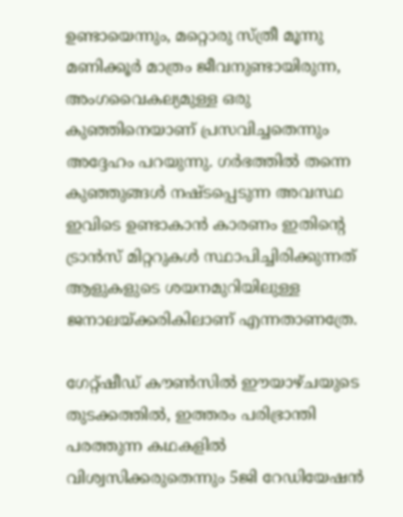ഉണ്ടായെന്നും, മറ്റൊരു സ്ത്രീ മൂന്നു മണിക്കൂര്‍ മാത്രം ജീവനുണ്ടായിരുന്ന, അംഗവൈകല്യമുള്ള ഒരു കുഞ്ഞിനെയാണ് പ്രസവിച്ചതെന്നും അദ്ദേഹം പറയുന്നു. ഗര്‍ഭത്തില്‍ തന്നെ കുഞ്ഞുങ്ങള്‍ നഷ്ടപ്പെടുന്ന അവസ്ഥ ഇവിടെ ഉണ്ടാകാന്‍ കാരണം ഇതിന്റെ ട്രാന്‍സ് മിറ്ററുകള്‍ സ്ഥാപിച്ചിരിക്കുന്നത് ആളുകളുടെ ശയനമുറിയിലുള്ള ജനാലയ്ക്കരികിലാണ് എന്നതാണത്രേ.

ഗേറ്റ്ഷീഡ് കൗണ്‍സില്‍ ഈയാഴ്ചയുടെ തുടക്കത്തില്‍, ഇത്തരം പരിഭ്രാന്തി പരത്തുന്ന കഥകളില്‍ വിശ്വസിക്കരുതെന്നും 5ജി റേഡിയേഷന്‍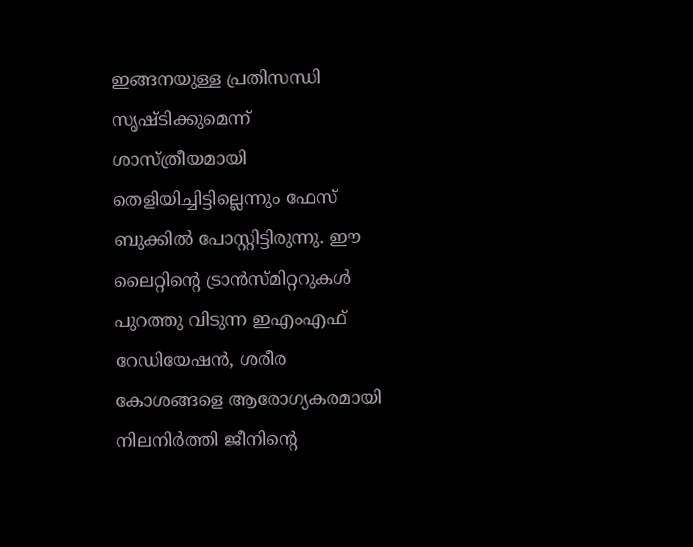ഇങ്ങനയുള്ള പ്രതിസന്ധി സൃഷ്ടിക്കുമെന്ന് ശാസ്ത്രീയമായി തെളിയിച്ചിട്ടില്ലെന്നും ഫേസ് ബുക്കില്‍ പോസ്റ്റിട്ടിരുന്നു. ഈ ലൈറ്റിന്റെ ട്രാന്‍സ്മിറ്ററുകള്‍ പുറത്തു വിടുന്ന ഇഎംഎഫ് റേഡിയേഷന്‍, ശരീര കോശങ്ങളെ ആരോഗ്യകരമായി നിലനിര്‍ത്തി ജീനിന്റെ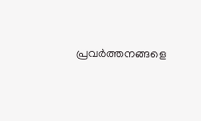പ്രവര്‍ത്തനങ്ങളെ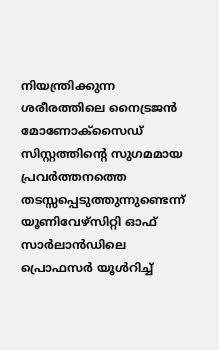നിയന്ത്രിക്കുന്ന ശരീരത്തിലെ നൈട്രജന്‍ മോണോക്‌സൈഡ് സിസ്റ്റത്തിന്റെ സുഗമമായ പ്രവര്‍ത്തനത്തെ തടസ്സപ്പെടുത്തുന്നുണ്ടെന്ന് യൂണിവേഴ്‌സിറ്റി ഓഫ് സാര്‍ലാന്‍ഡിലെ പ്രൊഫസര്‍ യൂള്‍റിച്ച്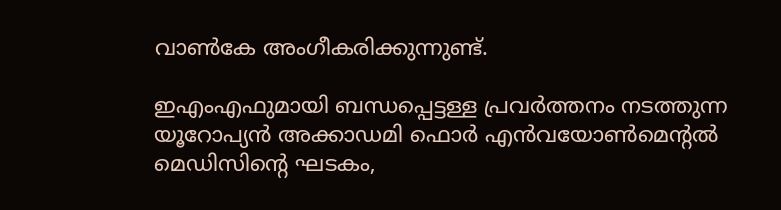വാണ്‍കേ അംഗീകരിക്കുന്നുണ്ട്.

ഇഎംഎഫുമായി ബന്ധപ്പെട്ടള്ള പ്രവര്‍ത്തനം നടത്തുന്ന യൂറോപ്യന്‍ അക്കാഡമി ഫൊര്‍ എന്‍വയോണ്‍മെന്റല്‍ മെഡിസിന്റെ ഘടകം,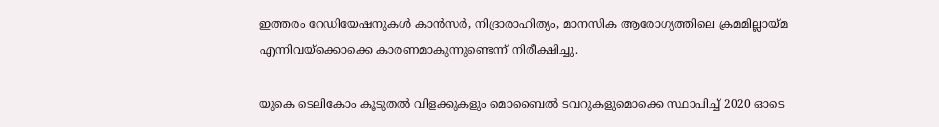ഇത്തരം റേഡിയേഷനുകള്‍ കാന്‍സര്‍, നിദ്രാരാഹിത്യം, മാനസിക ആരോഗ്യത്തിലെ ക്രമമില്ലായ്മ എന്നിവയ്‌ക്കൊക്കെ കാരണമാകുന്നുണ്ടെന്ന് നിരീക്ഷിച്ചു.

യുകെ ടെലികോം കൂടുതല്‍ വിളക്കുകളും മൊബൈല്‍ ടവറുകളുമൊക്കെ സ്ഥാപിച്ച് 2020 ഓടെ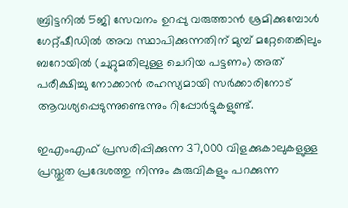ബ്രിട്ടനില്‍ 5ജി സേവനം ഉറപ്പു വരുത്താന്‍ ശ്രമിക്കുമ്പോള്‍ ഗേറ്റ്ഷീഡില്‍ അവ സ്ഥാപിക്കുന്നതിന് മുമ്പ് മറ്റേതെങ്കിലും ബറോയില്‍ (ചുറ്റുമതിലുള്ള ചെറിയ പട്ടണം) അത് പരീക്ഷിച്ചു നോക്കാന്‍ രഹസ്യമായി സര്‍ക്കാരിനോട് ആവശ്യപ്പെടുന്നുണ്ടെന്നും റിപ്പോര്‍ട്ടുകളുണ്ട്.

ഇഎംഎഫ് പ്രസരിപ്പിക്കുന്ന 37,000 വിളക്കുകാലുകളുള്ള പ്രസ്തുത പ്രദേശത്തു നിന്നും കുരുവികളും പറക്കുന്ന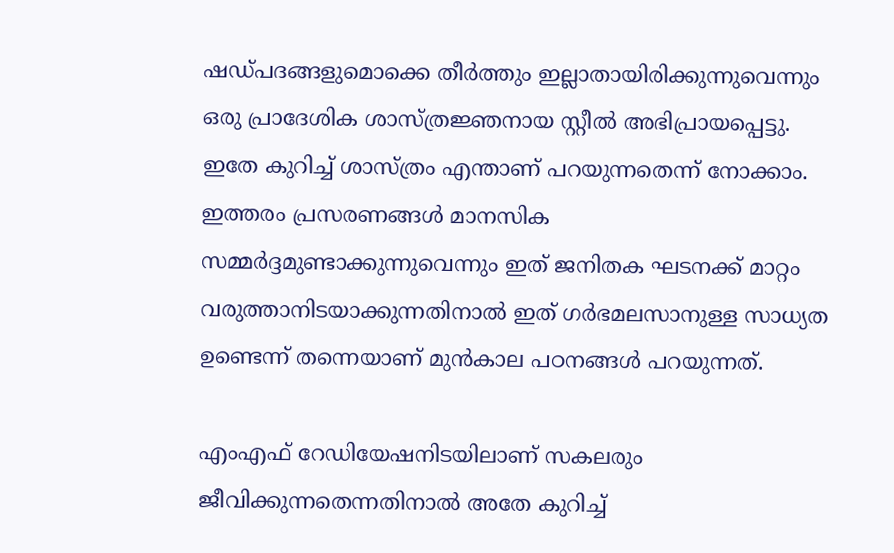ഷഡ്പദങ്ങളുമൊക്കെ തീര്‍ത്തും ഇല്ലാതായിരിക്കുന്നുവെന്നും ഒരു പ്രാദേശിക ശാസ്ത്രജ്ഞനായ സ്റ്റീല്‍ അഭിപ്രായപ്പെട്ടു. ഇതേ കുറിച്ച് ശാസ്ത്രം എന്താണ് പറയുന്നതെന്ന് നോക്കാം. ഇത്തരം പ്രസരണങ്ങള്‍ മാനസിക സമ്മര്‍ദ്ദമുണ്ടാക്കുന്നുവെന്നും ഇത് ജനിതക ഘടനക്ക് മാറ്റം വരുത്താനിടയാക്കുന്നതിനാല്‍ ഇത് ഗര്‍ഭമലസാനുള്ള സാധ്യത ഉണ്ടെന്ന് തന്നെയാണ് മുന്‍കാല പഠനങ്ങള്‍ പറയുന്നത്.

എംഎഫ് റേഡിയേഷനിടയിലാണ് സകലരും ജീവിക്കുന്നതെന്നതിനാല്‍ അതേ കുറിച്ച്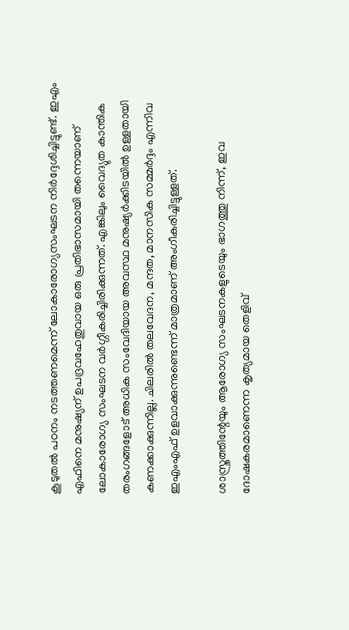കൂടുതല്‍ പഠനം നടത്തണമെന്ന് ലോകാരോഗ്യസംഘടന നിര്‍ദ്ദേശിച്ചിട്ടുണ്ട്. ഇഎം എഫിനെ മനുഷ്യന് ഉപദ്രവഹേതുവായ ഒരു പ്രതിഭാസമായി തന്നെയാണ് ലോകാരോഗ്യ സംഘടന വര്‍ഗ്ഗീകരിച്ചിരിക്കുന്നത്. എങ്കിലും വൈദ്യുത കാന്തിക തരംഗങ്ങളോട് അധിക സംവേദിയായ അവസ്ഥ മനുഷ്യര്‍ക്കിടയില്‍ ഉള്ളതായി കണക്കാക്കുന്നില്ല. ചിലരില്‍ തലവേദന, മന്ദത, മാനസിക സമ്മര്‍ദ്ദം എന്നിവ ഇഎംഎഫ് ഉളവാക്കുന്നുണ്ടെന്ന് മാത്രമാണ് അംഗീകരിച്ചിട്ടുള്ളത്.

ശാസ്ത്രത്തിന്റേയും ആരോഗ്യ സംഘടനകളുടെയും ഭാഗത്തു നിന്ന്, ഇവ ദോഷകരമാണെന്ന കൃത്യമായ തെളിവ്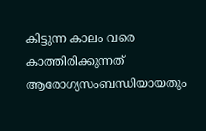കിട്ടുന്ന കാലം വരെ കാത്തിരിക്കുന്നത് ആരോഗ്യസംബന്ധിയായതും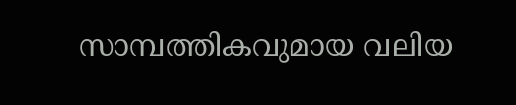സാമ്പത്തികവുമായ വലിയ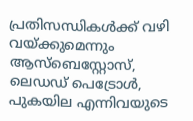പ്രതിസന്ധികള്‍ക്ക് വഴി വയ്ക്കുമെന്നും ആസ്‌ബെസ്റ്റോസ്, ലെഡഡ് പെട്രോള്‍, പുകയില എന്നിവയുടെ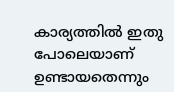കാര്യത്തില്‍ ഇതു പോലെയാണ് ഉണ്ടായതെന്നും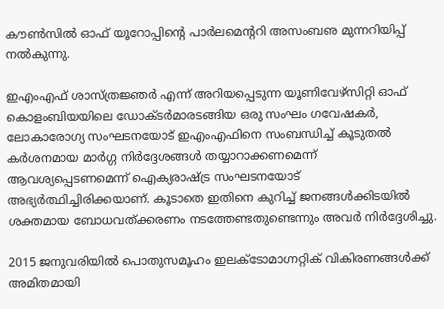കൗണ്‍സില്‍ ഓഫ് യൂറോപ്പിന്റെ പാര്‍ലമെന്ററി അസംബഌ മുന്നറിയിപ്പ് നല്‍കുന്നു.

ഇഎംഎഫ് ശാസ്ത്രജ്ഞര്‍ എന്ന് അറിയപ്പെടുന്ന യൂണിവേഴ്‌സിറ്റി ഓഫ് കൊളംബിയയിലെ ഡോക്ടര്‍മാരടങ്ങിയ ഒരു സംഘം ഗവേഷകര്‍, ലോകാരോഗ്യ സംഘടനയോട് ഇഎംഎഫിനെ സംബന്ധിച്ച് കൂടുതല്‍ കര്‍ശനമായ മാര്‍ഗ്ഗ നിര്‍ദ്ദേശങ്ങള്‍ തയ്യാറാക്കണമെന്ന് ആവശ്യപ്പെടണമെന്ന് ഐക്യരാഷ്ട്ര സംഘടനയോട് അഭ്യര്‍ത്ഥിച്ചിരിക്കയാണ്. കൂടാതെ ഇതിനെ കുറിച്ച് ജനങ്ങള്‍ക്കിടയില്‍ ശക്തമായ ബോധവത്ക്കരണം നടത്തേണ്ടതുണ്ടെന്നും അവര്‍ നിര്‍ദ്ദേശിച്ചു.

2015 ജനുവരിയില്‍ പൊതുസമൂഹം ഇലക്ടോമാഗ്നറ്റിക് വികിരണങ്ങള്‍ക്ക് അമിതമായി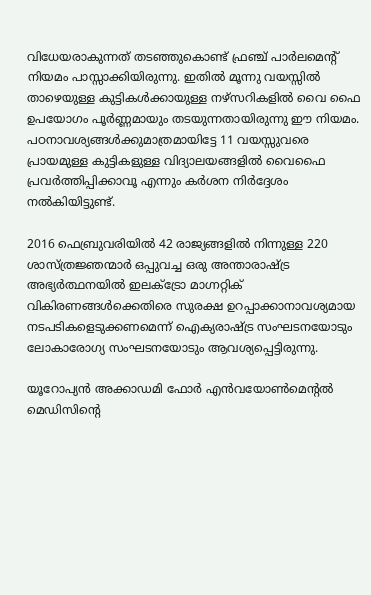വിധേയരാകുന്നത് തടഞ്ഞുകൊണ്ട് ഫ്രഞ്ച് പാര്‍ലമെന്റ് നിയമം പാസ്സാക്കിയിരുന്നു. ഇതില്‍ മൂന്നു വയസ്സില്‍ താഴെയുള്ള കുട്ടികള്‍ക്കായുള്ള നഴ്‌സറികളില്‍ വൈ ഫൈ ഉപയോഗം പൂര്‍ണ്ണമായും തടയുന്നതായിരുന്നു ഈ നിയമം. പഠനാവശ്യങ്ങള്‍ക്കുമാത്രമായിട്ടേ 11 വയസ്സുവരെ പ്രായമുള്ള കുട്ടികളുള്ള വിദ്യാലയങ്ങളില്‍ വൈഫൈ പ്രവര്‍ത്തിപ്പിക്കാവൂ എന്നും കര്‍ശന നിര്‍ദ്ദേശം നല്‍കിയിട്ടുണ്ട്.

2016 ഫെബ്രുവരിയില്‍ 42 രാജ്യങ്ങളില്‍ നിന്നുള്ള 220 ശാസ്ത്രജ്ഞന്മാര്‍ ഒപ്പുവച്ച ഒരു അന്താരാഷ്ട്ര അഭ്യര്‍ത്ഥനയില്‍ ഇലക്ട്രോ മാഗ്നറ്റിക് വികിരണങ്ങള്‍ക്കെതിരെ സുരക്ഷ ഉറപ്പാക്കാനാവശ്യമായ നടപടികളെടുക്കണമെന്ന് ഐക്യരാഷ്ട്ര സംഘടനയോടും ലോകാരോഗ്യ സംഘടനയോടും ആവശ്യപ്പെട്ടിരുന്നു.

യൂറോപ്യന്‍ അക്കാഡമി ഫോര്‍ എന്‍വയോണ്‍മെന്റല്‍ മെഡിസിന്റെ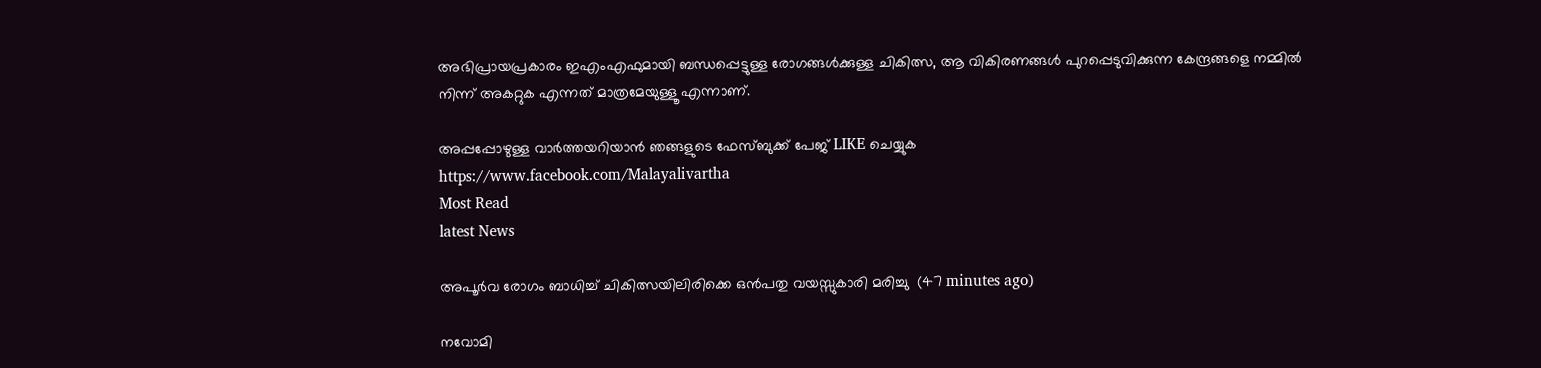അഭിപ്രായപ്രകാരം ഇഎംഎഫുമായി ബന്ധപ്പെട്ടുള്ള രോഗങ്ങള്‍ക്കുള്ള ചികിത്സ, ആ വികിരണങ്ങള്‍ പുറപ്പെടുവിക്കുന്ന കേന്ദ്രങ്ങളെ നമ്മില്‍ നിന്ന് അകറ്റുക എന്നത് മാത്രമേയുള്ളൂ എന്നാണ്.

അപ്പപ്പോഴുള്ള വാര്‍ത്തയറിയാന്‍ ഞങ്ങളുടെ ഫേസ്‌ബുക്ക്‌ പേജ് LIKE ചെയ്യുക
https://www.facebook.com/Malayalivartha
Most Read
latest News

അപൂര്‍വ രോഗം ബാധിച്ച് ചികിത്സയിലിരിക്കെ ഒന്‍പതു വയസ്സുകാരി മരിച്ചു  (47 minutes ago)

നവോമി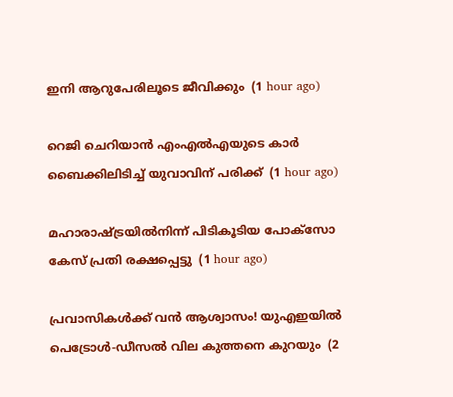ഇനി ആറുപേരിലൂടെ ജീവിക്കും  (1 hour ago)

റെജി ചെറിയാന്‍ എംഎല്‍എയുടെ കാര്‍ ബൈക്കിലിടിച്ച് യുവാവിന് പരിക്ക്  (1 hour ago)

മഹാരാഷ്ട്രയില്‍നിന്ന് പിടികൂടിയ പോക്‌സോ കേസ് പ്രതി രക്ഷപ്പെട്ടു  (1 hour ago)

പ്രവാസികൾക്ക് വൻ ആശ്വാസം! യുഎഇയിൽ പെട്രോൾ-ഡീസൽ വില കുത്തനെ കുറയും  (2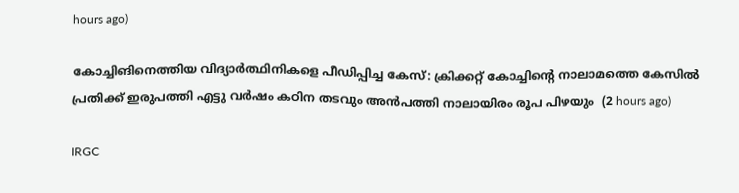hours ago)

കോച്ചിങിനെത്തിയ വിദ്യാര്‍ത്ഥിനികളെ പീഡിപ്പിച്ച കേസ്: ക്രിക്കറ്റ് കോച്ചിന്റെ നാലാമത്തെ കേസില്‍ പ്രതിക്ക് ഇരുപത്തി എട്ടു വര്‍ഷം കഠിന തടവും അന്‍പത്തി നാലായിരം രൂപ പിഴയും  (2 hours ago)

IRGC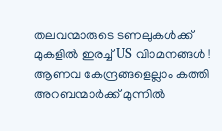തലവന്മാരുടെ ടണലുകള്‍ക്ക് മുകളില്‍ ഇരച്ച് US വിാമനങ്ങള്‍ ! ആണവ കേന്ദ്രങ്ങളെല്ലാം കത്തി അറബന്മാര്‍ക്ക് മുന്നില്‍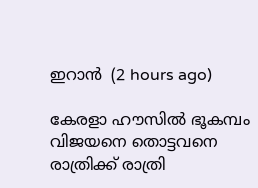ഇറാന്‍  (2 hours ago)

കേരളാ ഹൗസിൽ ഭൂകമ്പം വിജയനെ തൊട്ടവനെ രാത്രിക്ക് രാത്രി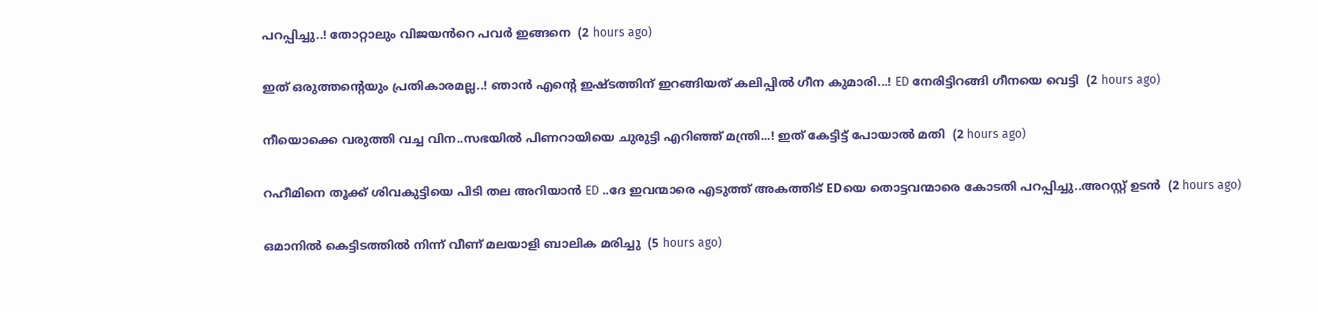പറപ്പിച്ചു..! തോറ്റാലും വിജയൻറെ പവർ ഇങ്ങനെ  (2 hours ago)

ഇത് ഒരുത്തന്റെയും പ്രതികാരമല്ല..! ഞാൻ എന്റെ ഇഷ്ടത്തിന് ഇറങ്ങിയത് കലിപ്പിൽ ഗീന കുമാരി...! ED നേരിട്ടിറങ്ങി ഗീനയെ വെട്ടി  (2 hours ago)

നീയൊക്കെ വരുത്തി വച്ച വിന..സഭയിൽ പിണറായിയെ ചുരുട്ടി എറിഞ്ഞ് മന്ത്രി...! ഇത് കേട്ടിട്ട് പോയാൽ മതി  (2 hours ago)

റഹീമിനെ തൂക്ക് ശിവകുട്ടിയെ പിടി തല അറിയാൻ ED ..ദേ ഇവന്മാരെ എടുത്ത് അകത്തിട് EDയെ തൊട്ടവന്മാരെ കോടതി പറപ്പിച്ചു..അറസ്റ്റ് ഉടൻ  (2 hours ago)

ഒമാനില്‍ കെട്ടിടത്തില്‍ നിന്ന് വീണ് മലയാളി ബാലിക മരിച്ചു  (5 hours ago)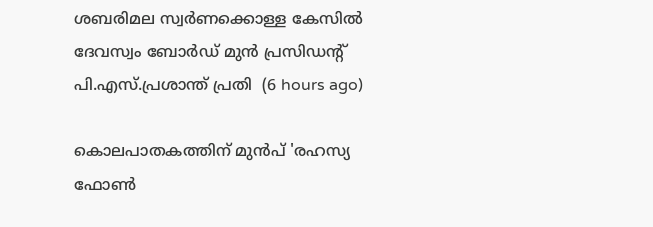ശബരിമല സ്വര്‍ണക്കൊള്ള കേസില്‍ ദേവസ്വം ബോര്‍ഡ് മുന്‍ പ്രസിഡന്റ് പി.എസ്.പ്രശാന്ത് പ്രതി  (6 hours ago)

കൊലപാതകത്തിന് മുൻപ് 'രഹസ്യ ഫോൺ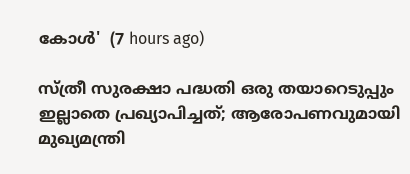കോൾ'  (7 hours ago)

സ്ത്രീ സുരക്ഷാ പദ്ധതി ഒരു തയാറെടുപ്പും ഇല്ലാതെ പ്രഖ്യാപിച്ചത്; ആരോപണവുമായി മുഖ്യമന്ത്രി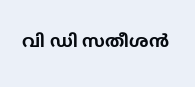വി ഡി സതീശൻ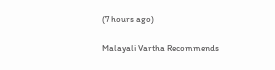(7 hours ago)

Malayali Vartha Recommends